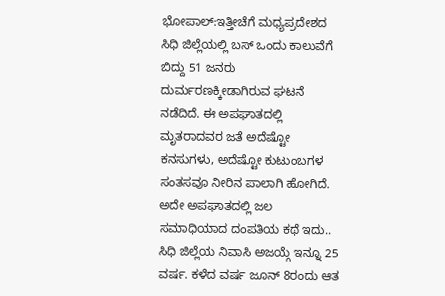ಭೋಪಾಲ್:ಇತ್ತೀಚೆಗೆ ಮಧ್ಯಪ್ರದೇಶದ ಸಿಧಿ ಜಿಲ್ಲೆಯಲ್ಲಿ ಬಸ್ ಒಂದು ಕಾಲುವೆಗೆ ಬಿದ್ದು 51 ಜನರು ದುರ್ಮರಣಕ್ಕೀಡಾಗಿರುವ ಘಟನೆ ನಡೆದಿದೆ. ಈ ಅಪಘಾತದಲ್ಲಿ ಮೃತರಾದವರ ಜತೆ ಅದೆಷ್ಟೋ ಕನಸುಗಳು, ಅದೆಷ್ಟೋ ಕುಟುಂಬಗಳ ಸಂತಸವೂ ನೀರಿನ ಪಾಲಾಗಿ ಹೋಗಿದೆ. ಅದೇ ಅಪಘಾತದಲ್ಲಿ ಜಲ ಸಮಾಧಿಯಾದ ದಂಪತಿಯ ಕಥೆ ಇದು..
ಸಿಧಿ ಜಿಲ್ಲೆಯ ನಿವಾಸಿ ಅಜಯ್ಗೆ ಇನ್ನೂ 25 ವರ್ಷ. ಕಳೆದ ವರ್ಷ ಜೂನ್ 8ರಂದು ಆತ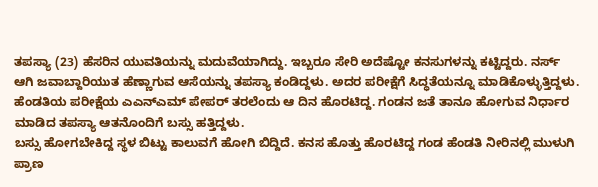ತಪಸ್ಯಾ (23) ಹೆಸರಿನ ಯುವತಿಯನ್ನು ಮದುವೆಯಾಗಿದ್ದು. ಇಬ್ಬರೂ ಸೇರಿ ಅದೆಷ್ಟೋ ಕನಸುಗಳನ್ನು ಕಟ್ಟಿದ್ದರು. ನರ್ಸ್ ಆಗಿ ಜವಾಬ್ದಾರಿಯುತ ಹೆಣ್ಣಾಗುವ ಆಸೆಯನ್ನು ತಪಸ್ಯಾ ಕಂಡಿದ್ದಳು. ಅದರ ಪರೀಕ್ಷೆಗೆ ಸಿದ್ಧತೆಯನ್ನೂ ಮಾಡಿಕೊಳ್ಳುತ್ತಿದ್ದಳು. ಹೆಂಡತಿಯ ಪರೀಕ್ಷೆಯ ಎಎನ್ಎಮ್ ಪೇಪರ್ ತರಲೆಂದು ಆ ದಿನ ಹೊರಟಿದ್ದ. ಗಂಡನ ಜತೆ ತಾನೂ ಹೋಗುವ ನಿರ್ಧಾರ ಮಾಡಿದ ತಪಸ್ಯಾ ಆತನೊಂದಿಗೆ ಬಸ್ಸು ಹತ್ತಿದ್ದಳು.
ಬಸ್ಸು ಹೋಗಬೇಕಿದ್ದ ಸ್ಥಳ ಬಿಟ್ಟು ಕಾಲುವಗೆ ಹೋಗಿ ಬಿದ್ದಿದೆ. ಕನಸ ಹೊತ್ತು ಹೊರಟಿದ್ದ ಗಂಡ ಹೆಂಡತಿ ನೀರಿನಲ್ಲಿ ಮುಳುಗಿ ಪ್ರಾಣ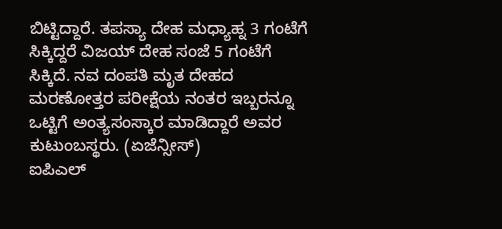ಬಿಟ್ಟಿದ್ದಾರೆ. ತಪಸ್ಯಾ ದೇಹ ಮಧ್ಯಾಹ್ನ 3 ಗಂಟೆಗೆ ಸಿಕ್ಕಿದ್ದರೆ ವಿಜಯ್ ದೇಹ ಸಂಜೆ 5 ಗಂಟೆಗೆ ಸಿಕ್ಕಿದೆ. ನವ ದಂಪತಿ ಮೃತ ದೇಹದ ಮರಣೋತ್ತರ ಪರೀಕ್ಷೆಯ ನಂತರ ಇಬ್ಬರನ್ನೂ ಒಟ್ಟಿಗೆ ಅಂತ್ಯಸಂಸ್ಕಾರ ಮಾಡಿದ್ದಾರೆ ಅವರ ಕುಟುಂಬಸ್ಥರು. (ಏಜೆನ್ಸೀಸ್)
ಐಪಿಎಲ್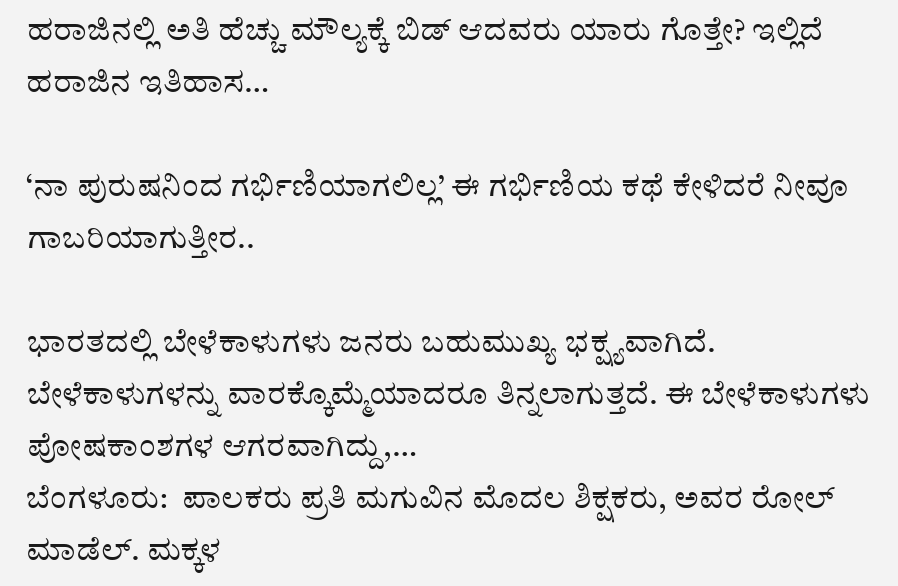ಹರಾಜಿನಲ್ಲಿ ಅತಿ ಹೆಚ್ಚು ಮೌಲ್ಯಕ್ಕೆ ಬಿಡ್ ಆದವರು ಯಾರು ಗೊತ್ತೇ? ಇಲ್ಲಿದೆ ಹರಾಜಿನ ಇತಿಹಾಸ…

‘ನಾ ಪುರುಷನಿಂದ ಗರ್ಭಿಣಿಯಾಗಲಿಲ್ಲ’ ಈ ಗರ್ಭಿಣಿಯ ಕಥೆ ಕೇಳಿದರೆ ನೀವೂ ಗಾಬರಿಯಾಗುತ್ತೀರ..

ಭಾರತದಲ್ಲಿ ಬೇಳೆಕಾಳುಗಳು ಜನರು ಬಹುಮುಖ್ಯ ಭಕ್ಷ್ಯವಾಗಿದೆ. ಬೇಳೆಕಾಳುಗಳನ್ನು ವಾರಕ್ಕೊಮ್ಮೆಯಾದರೂ ತಿನ್ನಲಾಗುತ್ತದೆ. ಈ ಬೇಳೆಕಾಳುಗಳು ಪೋಷಕಾಂಶಗಳ ಆಗರವಾಗಿದ್ದು,…
ಬೆಂಗಳೂರು:  ಪಾಲಕರು ಪ್ರತಿ ಮಗುವಿನ ಮೊದಲ ಶಿಕ್ಷಕರು, ಅವರ ರೋಲ್ ಮಾಡೆಲ್. ಮಕ್ಕಳ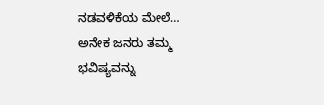ನಡವಳಿಕೆಯ ಮೇಲೆ…
ಅನೇಕ ಜನರು ತಮ್ಮ ಭವಿಷ್ಯವನ್ನು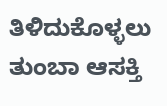ತಿಳಿದುಕೊಳ್ಳಲು ತುಂಬಾ ಆಸಕ್ತಿ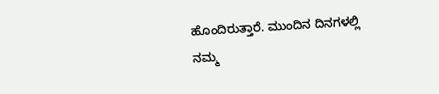ಹೊಂದಿರುತ್ತಾರೆ. ಮುಂದಿನ ದಿನಗಳಲ್ಲಿ ನಮ್ಮ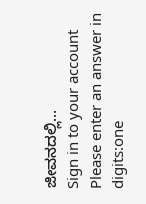ಜೀವನದಲ್ಲಿ…
Sign in to your account
Please enter an answer in digits:one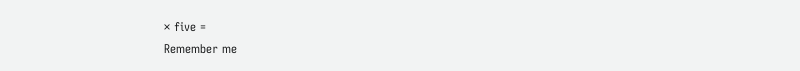× five =
Remember me